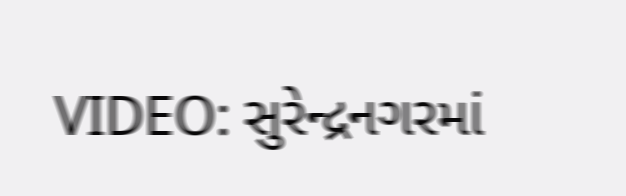VIDEO: સુરેન્દ્રનગરમાં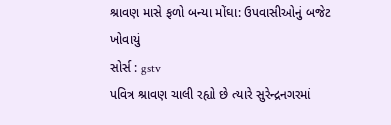શ્રાવણ માસે ફળો બન્યા મોંઘા: ઉપવાસીઓનું બજેટ ખોવાયું
સોર્સ : gstv
પવિત્ર શ્રાવણ ચાલી રહ્યો છે ત્યારે સુરેન્દ્રનગરમાં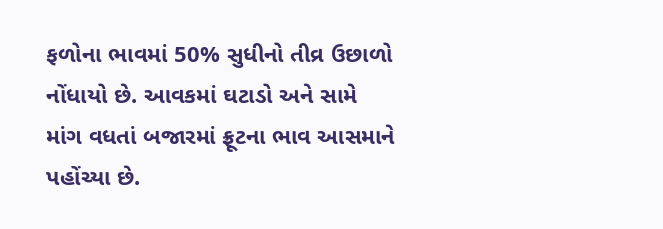ફળોના ભાવમાં 50% સુધીનો તીવ્ર ઉછાળો નોંધાયો છે. આવકમાં ઘટાડો અને સામે માંગ વધતાં બજારમાં ફ્રૂટના ભાવ આસમાને પહોંચ્યા છે.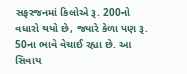સફરજનમાં કિલોએ રૂ. 200નો વધારો થયો છે, જ્યારે કેળા પણ રૂ. 50ના ભાવે વેચાઈ રહ્યા છે. આ સિવાય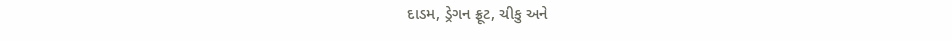દાડમ, ડ્રેગન ફ્રૂટ, ચીકુ અને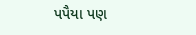પપૈયા પણ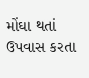મોંઘા થતાં ઉપવાસ કરતા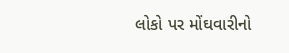લોકો પર મોંઘવારીનો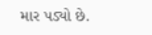માર પડ્યો છે.